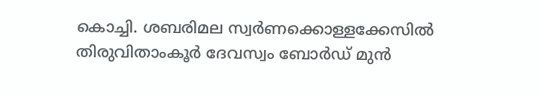കൊച്ചി. ശബരിമല സ്വർണക്കൊള്ളക്കേസിൽ തിരുവിതാംകൂർ ദേവസ്വം ബോർഡ് മുൻ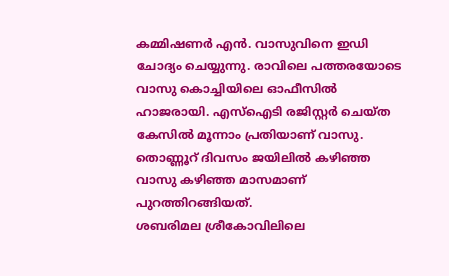കമ്മിഷണർ എൻ. വാസുവിനെ ഇഡി ചോദ്യം ചെയ്യുന്നു. രാവിലെ പത്തരയോടെ വാസു കൊച്ചിയിലെ ഓഫീസിൽ ഹാജരായി. എസ്ഐടി രജിസ്റ്റർ ചെയ്ത കേസിൽ മൂന്നാം പ്രതിയാണ് വാസു. തൊണ്ണൂറ് ദിവസം ജയിലിൽ കഴിഞ്ഞ വാസു കഴിഞ്ഞ മാസമാണ് പുറത്തിറങ്ങിയത്.
ശബരിമല ശ്രീകോവിലിലെ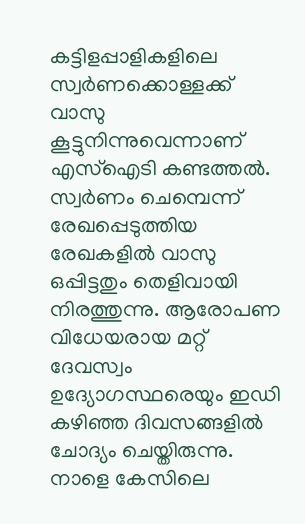കട്ടിളപ്പാളികളിലെ സ്വർണക്കൊള്ളക്ക് വാസു കൂട്ടുനിന്നുവെന്നാണ് എസ്ഐടി കണ്ടത്തൽ. സ്വർണം ചെമ്പെന്ന് രേഖപ്പെടുത്തിയ രേഖകളിൽ വാസു ഒപ്പിട്ടതും തെളിവായി നിരത്തുന്നു. ആരോപണ വിധേയരായ മറ്റ് ദേവസ്വം ഉദ്യോഗസ്ഥരെയും ഇഡി കഴിഞ്ഞ ദിവസങ്ങളിൽ ചോദ്യം ചെയ്തിരുന്നു. നാളെ കേസിലെ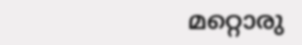മറ്റൊരു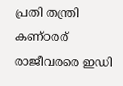പ്രതി തന്ത്രി കണ്ഠരര് രാജീവരരെ ഇഡി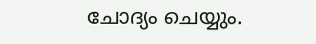ചോദ്യം ചെയ്യും.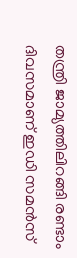തന്ത്രി ജാമ്യത്തിലിറങ്ങി രണ്ടാം ദിവസമാണ് ഇഡി സമൻസ്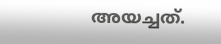അയച്ചത്.